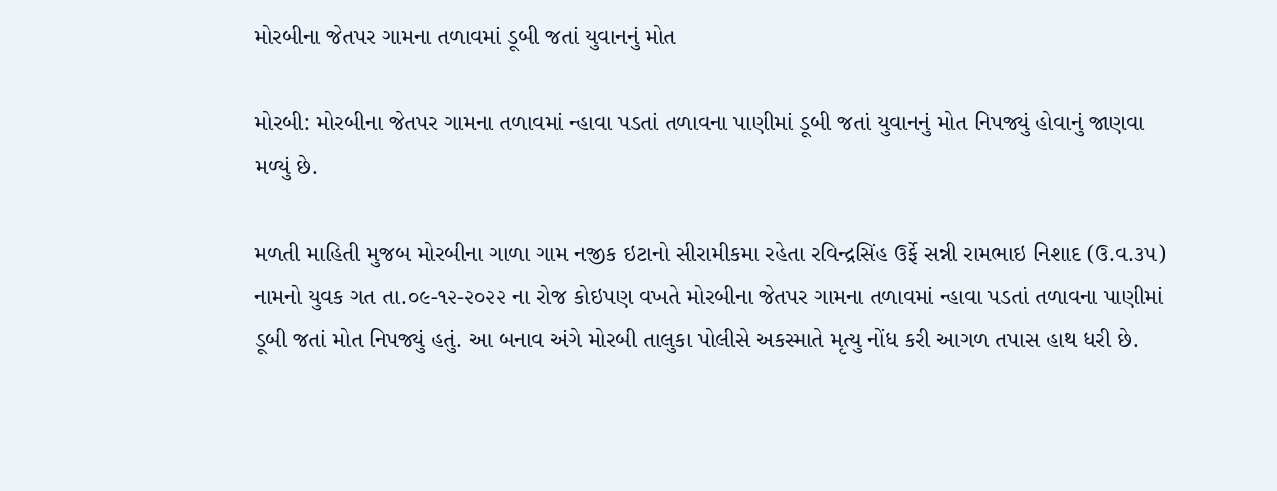મોરબીના જેતપર ગામના તળાવમાં ડૂબી જતાં યુવાનનું મોત

મોરબી: મોરબીના જેતપર ગામના તળાવમાં ન્હાવા પડતાં તળાવના પાણીમાં ડૂબી જતાં યુવાનનું મોત નિપજ્યું હોવાનું જાણવા મળ્યું છે.

મળતી માહિતી મુજબ મોરબીના ગાળા ગામ નજીક ઇટાનો સીરામીકમા રહેતા રવિન્દ્રસિંહ ઉર્ફે સન્ની રામભાઇ નિશાદ (ઉ.વ.૩૫) નામનો યુવક ગત તા.૦૯-૧૨-૨૦૨૨ ના રોજ કોઇપણ વખતે મોરબીના જેતપર ગામના તળાવમાં ન્હાવા પડતાં તળાવના પાણીમાં ડૂબી જતાં મોત નિપજ્યું હતું. આ બનાવ અંગે મોરબી તાલુકા પોલીસે અકસ્માતે મૃત્યુ નોંધ કરી આગળ તપાસ હાથ ધરી છે.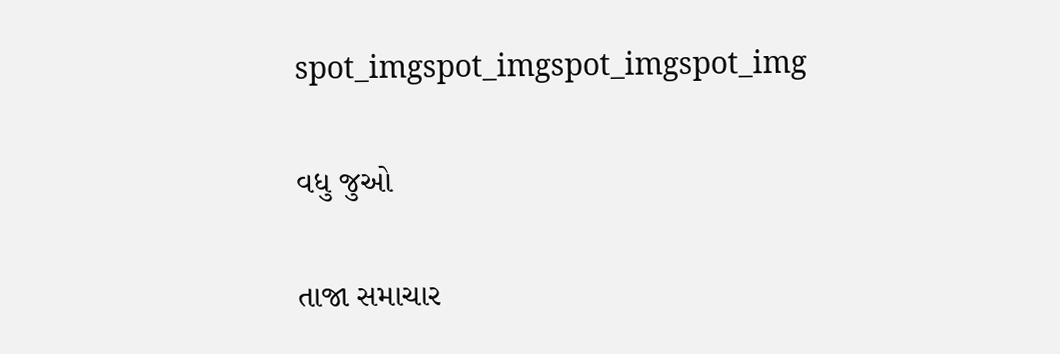spot_imgspot_imgspot_imgspot_img

વધુ જુઓ

તાજા સમાચાર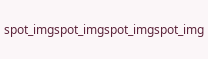spot_imgspot_imgspot_imgspot_img